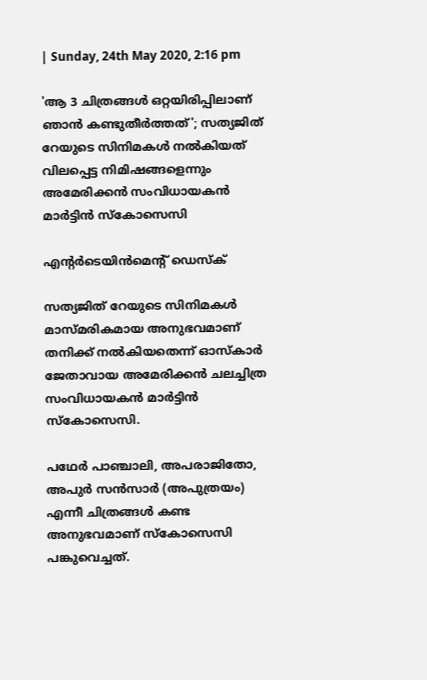| Sunday, 24th May 2020, 2:16 pm

'ആ 3 ചിത്രങ്ങള്‍ ഒറ്റയിരിപ്പിലാണ് ഞാന്‍ കണ്ടുതീര്‍ത്തത്'; സത്യജിത് റേയുടെ സിനിമകള്‍ നല്‍കിയത് വിലപ്പെട്ട നിമിഷങ്ങളെന്നും അമേരിക്കന്‍ സംവിധായകന്‍ മാര്‍ട്ടിന്‍ സ്‌കോസെസി

എന്റര്‍ടെയിന്‍മെന്റ് ഡെസ്‌ക്

സത്യജിത് റേയുടെ സിനിമകള്‍ മാസ്മരികമായ അനുഭവമാണ് തനിക്ക് നല്‍കിയതെന്ന് ഓസ്‌കാര്‍ ജേതാവായ അമേരിക്കന്‍ ചലച്ചിത്ര സംവിധായകന്‍ മാര്‍ട്ടിന്‍ സ്‌കോസെസി.

പഥേര്‍ പാഞ്ചാലി, അപരാജിതോ, അപുര്‍ സന്‍സാര്‍ (അപുത്രയം) എന്നീ ചിത്രങ്ങള്‍ കണ്ട അനുഭവമാണ് സ്‌കോസെസി പങ്കുവെച്ചത്.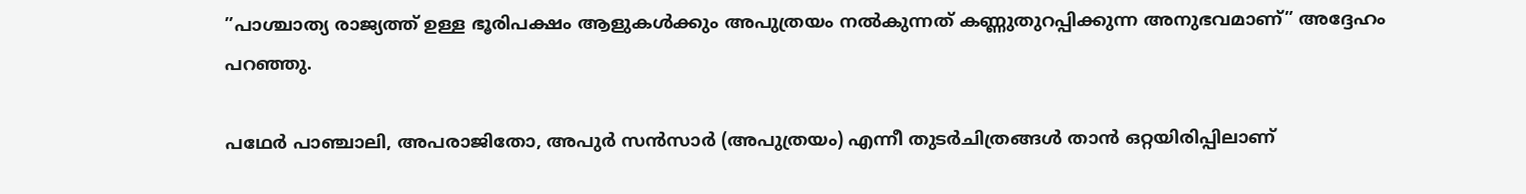”പാശ്ചാത്യ രാജ്യത്ത് ഉള്ള ഭൂരിപക്ഷം ആളുകള്‍ക്കും അപുത്രയം നല്‍കുന്നത് കണ്ണുതുറപ്പിക്കുന്ന അനുഭവമാണ്” അദ്ദേഹം പറഞ്ഞു.

പഥേര്‍ പാഞ്ചാലി, അപരാജിതോ, അപുര്‍ സന്‍സാര്‍ (അപുത്രയം) എന്നീ തുടര്‍ചിത്രങ്ങള്‍ താന്‍ ഒറ്റയിരിപ്പിലാണ്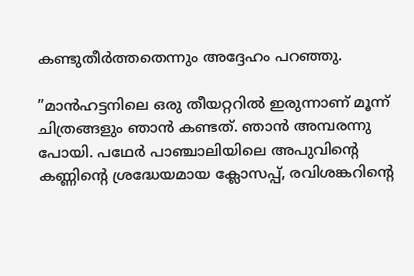കണ്ടുതീര്‍ത്തതെന്നും അദ്ദേഹം പറഞ്ഞു.

”മാന്‍ഹട്ടനിലെ ഒരു തീയറ്ററില്‍ ഇരുന്നാണ് മൂന്ന് ചിത്രങ്ങളും ഞാന്‍ കണ്ടത്. ഞാന്‍ അമ്പരന്നു പോയി. പഥേര്‍ പാഞ്ചാലിയിലെ അപുവിന്റെ കണ്ണിന്റെ ശ്രദ്ധേയമായ ക്ലോസപ്പ്, രവിശങ്കറിന്റെ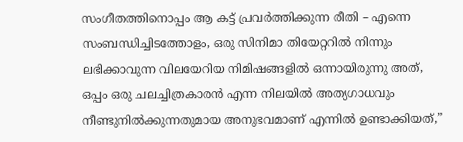സംഗീതത്തിനൊപ്പം ആ കട്ട് പ്രവര്‍ത്തിക്കുന്ന രീതി – എന്നെ സംബന്ധിച്ചിടത്തോളം, ഒരു സിനിമാ തിയേറ്ററില്‍ നിന്നും ലഭിക്കാവുന്ന വിലയേറിയ നിമിഷങ്ങളില്‍ ഒന്നായിരുന്നു അത്, ഒപ്പം ഒരു ചലച്ചിത്രകാരന്‍ എന്ന നിലയില്‍ അത്യഗാധവും നീണ്ടുനില്‍ക്കുന്നതുമായ അനുഭവമാണ് എന്നില്‍ ഉണ്ടാക്കിയത്,”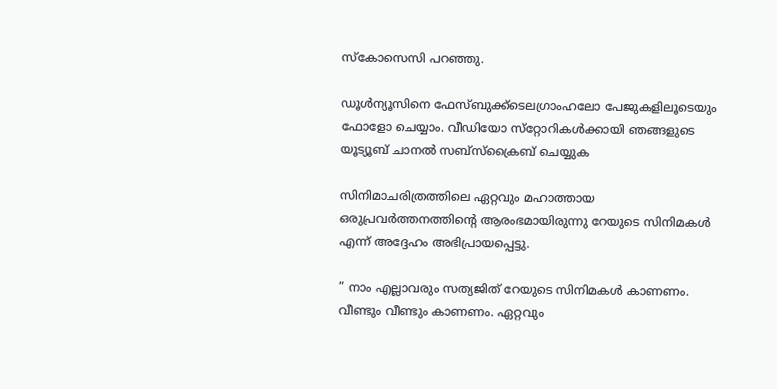സ്‌കോസെസി പറഞ്ഞു.

ഡൂള്‍ന്യൂസിനെ ഫേസ്ബുക്ക്ടെലഗ്രാംഹലോ പേജുകളിലൂടെയും ഫോളോ ചെയ്യാം. വീഡിയോ സ്‌റ്റോറികള്‍ക്കായി ഞങ്ങളുടെ യൂട്യൂബ് ചാനല്‍ സബ്‌സ്‌ക്രൈബ് ചെയ്യുക

സിനിമാചരിത്രത്തിലെ ഏറ്റവും മഹാത്തായ ഒരുപ്രവര്‍ത്തനത്തിന്റെ ആരംഭമായിരുന്നു റേയുടെ സിനിമകള്‍ എന്ന് അദ്ദേഹം അഭിപ്രായപ്പെട്ടു.

” നാം എല്ലാവരും സത്യജിത് റേയുടെ സിനിമകള്‍ കാണണം. വീണ്ടും വീണ്ടും കാണണം. ഏറ്റവും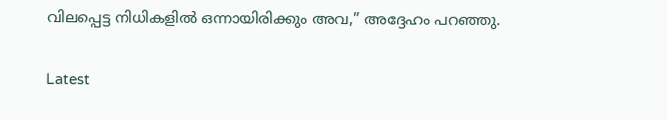വിലപ്പെട്ട നിധികളില്‍ ഒന്നായിരിക്കും അവ,” അദ്ദേഹം പറഞ്ഞു.

Latest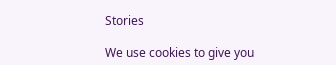Stories

We use cookies to give you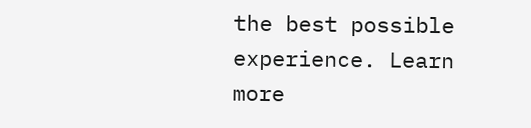the best possible experience. Learn more